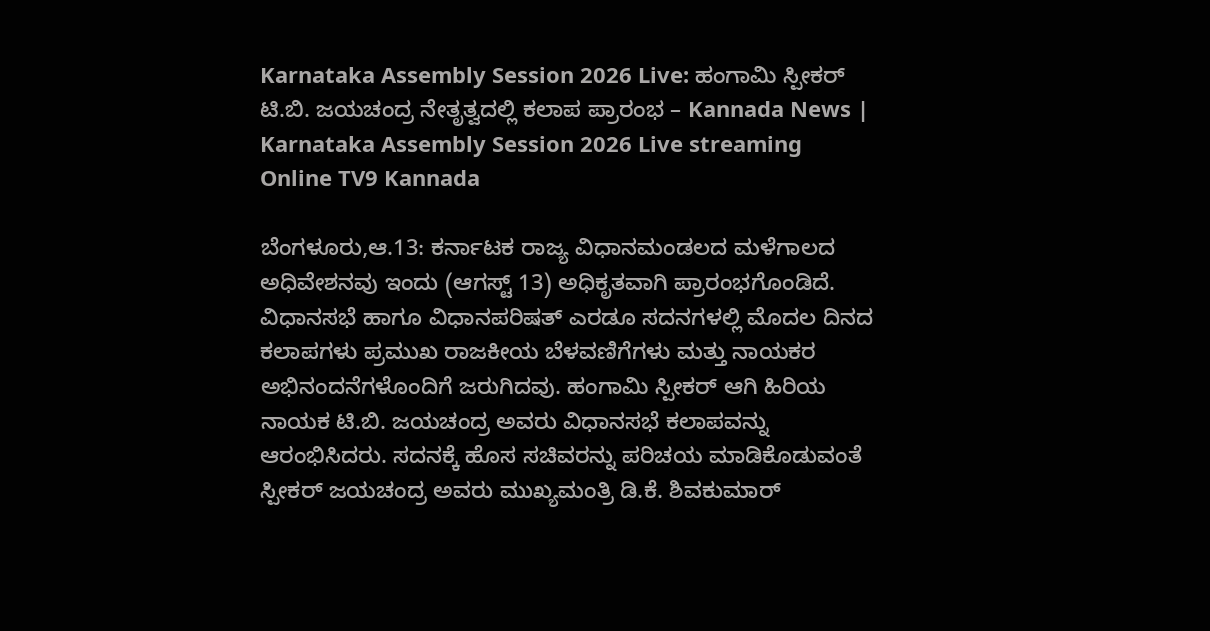Karnataka Assembly Session 2026 Live: ಹಂಗಾಮಿ ಸ್ಪೀಕರ್ ಟಿ.ಬಿ. ಜಯಚಂದ್ರ ನೇತೃತ್ವದಲ್ಲಿ ಕಲಾಪ ಪ್ರಾರಂಭ – Kannada News | Karnataka Assembly Session 2026 Live streaming Online TV9 Kannada

ಬೆಂಗಳೂರು,ಆ.13: ಕರ್ನಾಟಕ ರಾಜ್ಯ ವಿಧಾನಮಂಡಲದ ಮಳೆಗಾಲದ ಅಧಿವೇಶನವು ಇಂದು (ಆಗಸ್ಟ್ 13) ಅಧಿಕೃತವಾಗಿ ಪ್ರಾರಂಭಗೊಂಡಿದೆ. ವಿಧಾನಸಭೆ ಹಾಗೂ ವಿಧಾನಪರಿಷತ್ ಎರಡೂ ಸದನಗಳಲ್ಲಿ ಮೊದಲ ದಿನದ ಕಲಾಪಗಳು ಪ್ರಮುಖ ರಾಜಕೀಯ ಬೆಳವಣಿಗೆಗಳು ಮತ್ತು ನಾಯಕರ ಅಭಿನಂದನೆಗಳೊಂದಿಗೆ ಜರುಗಿದವು. ಹಂಗಾಮಿ ಸ್ಪೀಕರ್ ಆಗಿ ಹಿರಿಯ ನಾಯಕ ಟಿ.ಬಿ. ಜಯಚಂದ್ರ ಅವರು ವಿಧಾನಸಭೆ ಕಲಾಪವನ್ನು ಆರಂಭಿಸಿದರು. ಸದನಕ್ಕೆ ಹೊಸ ಸಚಿವರನ್ನು ಪರಿಚಯ ಮಾಡಿಕೊಡುವಂತೆ ಸ್ಪೀಕರ್ ಜಯಚಂದ್ರ ಅವರು ಮುಖ್ಯಮಂತ್ರಿ ಡಿ.ಕೆ. ಶಿವಕುಮಾರ್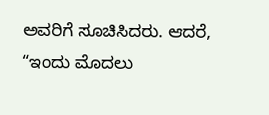ಅವರಿಗೆ ಸೂಚಿಸಿದರು. ಆದರೆ, “ಇಂದು ಮೊದಲು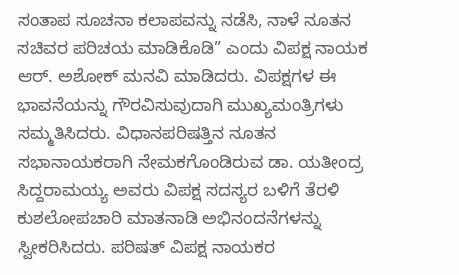ಸಂತಾಪ ಸೂಚನಾ ಕಲಾಪವನ್ನು ನಡೆಸಿ, ನಾಳೆ ನೂತನ ಸಚಿವರ ಪರಿಚಯ ಮಾಡಿಕೊಡಿ” ಎಂದು ವಿಪಕ್ಷ ನಾಯಕ ಆರ್. ಅಶೋಕ್ ಮನವಿ ಮಾಡಿದರು. ವಿಪಕ್ಷಗಳ ಈ ಭಾವನೆಯನ್ನು ಗೌರವಿಸುವುದಾಗಿ ಮುಖ್ಯಮಂತ್ರಿಗಳು ಸಮ್ಮತಿಸಿದರು. ವಿಧಾನಪರಿಷತ್ತಿನ ನೂತನ ಸಭಾನಾಯಕರಾಗಿ ನೇಮಕಗೊಂಡಿರುವ ಡಾ. ಯತೀಂದ್ರ ಸಿದ್ದರಾಮಯ್ಯ ಅವರು ವಿಪಕ್ಷ ಸದಸ್ಯರ ಬಳಿಗೆ ತೆರಳಿ ಕುಶಲೋಪಚಾರಿ ಮಾತನಾಡಿ ಅಭಿನಂದನೆಗಳನ್ನು ಸ್ವೀಕರಿಸಿದರು. ಪರಿಷತ್ ವಿಪಕ್ಷ ನಾಯಕರ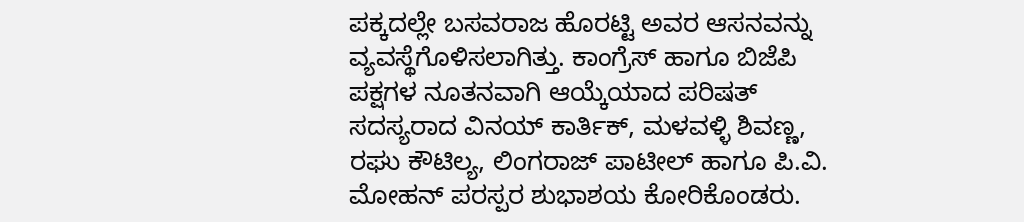ಪಕ್ಕದಲ್ಲೇ ಬಸವರಾಜ ಹೊರಟ್ಟಿ ಅವರ ಆಸನವನ್ನು ವ್ಯವಸ್ಥೆಗೊಳಿಸಲಾಗಿತ್ತು. ಕಾಂಗ್ರೆಸ್ ಹಾಗೂ ಬಿಜೆಪಿ ಪಕ್ಷಗಳ ನೂತನವಾಗಿ ಆಯ್ಕೆಯಾದ ಪರಿಷತ್ ಸದಸ್ಯರಾದ ವಿನಯ್ ಕಾರ್ತಿಕ್, ಮಳವಳ್ಳಿ ಶಿವಣ್ಣ, ರಘು ಕೌಟಿಲ್ಯ, ಲಿಂಗರಾಜ್ ಪಾಟೀಲ್ ಹಾಗೂ ಪಿ.ವಿ. ಮೋಹನ್ ಪರಸ್ಪರ ಶುಭಾಶಯ ಕೋರಿಕೊಂಡರು.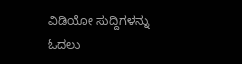ವಿಡಿಯೋ ಸುದ್ದಿಗಳನ್ನು ಓದಲು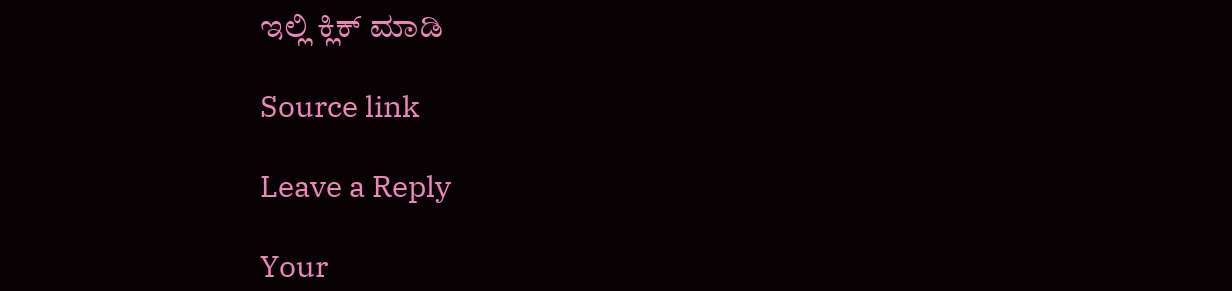ಇಲ್ಲಿ ಕ್ಲಿಕ್ ಮಾಡಿ

Source link

Leave a Reply

Your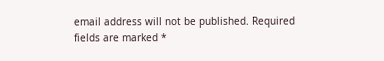email address will not be published. Required fields are marked *